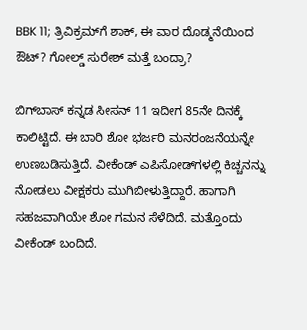BBK 11; ತ್ರಿವಿಕ್ರಮ್‌ಗೆ ಶಾಕ್, ಈ ವಾರ ದೊಡ್ಮನೆಯಿಂದ ಔಟ್? ಗೋಲ್ಡ್ ಸುರೇಶ್ ಮತ್ತೆ ಬಂದ್ರಾ?

ಬಿಗ್‌ಬಾಸ್ ಕನ್ನಡ ಸೀಸನ್ 11 ಇದೀಗ 85ನೇ ದಿನಕ್ಕೆ ಕಾಲಿಟ್ಟಿದೆ. ಈ ಬಾರಿ ಶೋ ಭರ್ಜರಿ ಮನರಂಜನೆಯನ್ನೇ ಉಣಬಡಿಸುತ್ತಿದೆ. ವೀಕೆಂಡ್ ಎಪಿಸೋಡ್‌ಗಳಲ್ಲಿ ಕಿಚ್ಚನನ್ನು ನೋಡಲು ವೀಕ್ಷಕರು ಮುಗಿಬೀಳುತ್ತಿದ್ದಾರೆ. ಹಾಗಾಗಿ ಸಹಜವಾಗಿಯೇ ಶೋ ಗಮನ ಸೆಳೆದಿದೆ. ಮತ್ತೊಂದು ವೀಕೆಂಡ್ ಬಂದಿದೆ.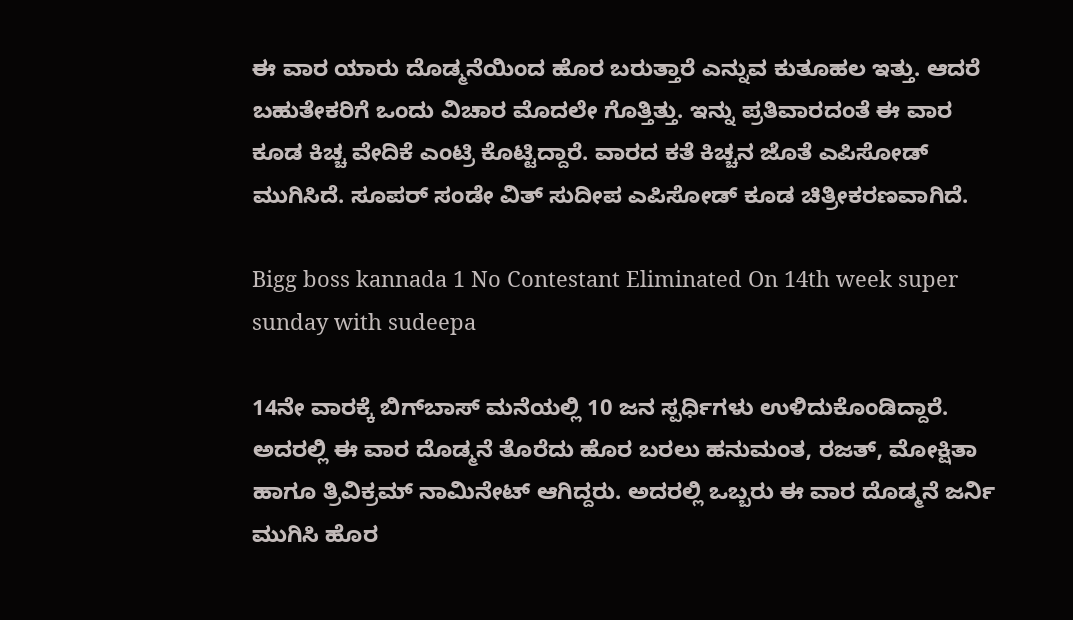ಈ ವಾರ ಯಾರು ದೊಡ್ಮನೆಯಿಂದ ಹೊರ ಬರುತ್ತಾರೆ ಎನ್ನುವ ಕುತೂಹಲ ಇತ್ತು. ಆದರೆ ಬಹುತೇಕರಿಗೆ ಒಂದು ವಿಚಾರ ಮೊದಲೇ ಗೊತ್ತಿತ್ತು. ಇನ್ನು ಪ್ರತಿವಾರದಂತೆ ಈ ವಾರ ಕೂಡ ಕಿಚ್ಚ ವೇದಿಕೆ ಎಂಟ್ರಿ ಕೊಟ್ಟಿದ್ದಾರೆ. ವಾರದ ಕತೆ ಕಿಚ್ಚನ ಜೊತೆ ಎಪಿಸೋಡ್ ಮುಗಿಸಿದೆ. ಸೂಪರ್ ಸಂಡೇ ವಿತ್ ಸುದೀಪ ಎಪಿಸೋಡ್ ಕೂಡ ಚಿತ್ರೀಕರಣವಾಗಿದೆ.

Bigg boss kannada 1 No Contestant Eliminated On 14th week super sunday with sudeepa

14ನೇ ವಾರಕ್ಕೆ ಬಿಗ್‌ಬಾಸ್ ಮನೆಯಲ್ಲಿ 10 ಜನ ಸ್ಪರ್ಧಿಗಳು ಉಳಿದುಕೊಂಡಿದ್ದಾರೆ. ಅದರಲ್ಲಿ ಈ ವಾರ ದೊಡ್ಮನೆ ತೊರೆದು ಹೊರ ಬರಲು ಹನುಮಂತ, ರಜತ್, ಮೋಕ್ಷಿತಾ ಹಾಗೂ ತ್ರಿವಿಕ್ರಮ್ ನಾಮಿನೇಟ್ ಆಗಿದ್ದರು. ಅದರಲ್ಲಿ ಒಬ್ಬರು ಈ ವಾರ ದೊಡ್ಮನೆ ಜರ್ನಿ ಮುಗಿಸಿ ಹೊರ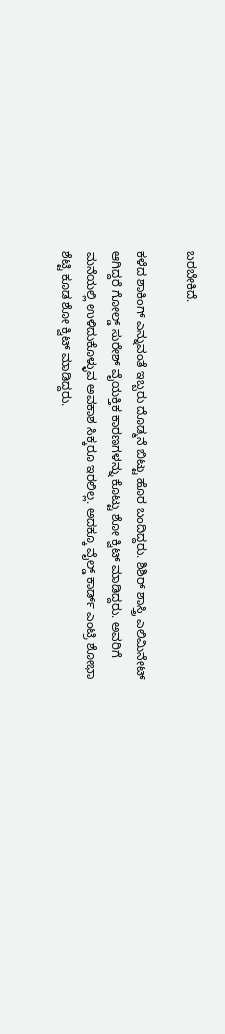ಬರಬೇಕಿದೆ.

ಕಳೆದ ಶಾಕಿಂಗ್ ಎನ್ನುವಂತೆ ಇಬ್ಬರು ದೊಡ್ಮನೆ ಬಿಟ್ಟು ಹೊರ ಬಂದಿದ್ದರು. ಶಿಶಿರ್ ಶಾಸ್ತ್ರಿ ಎಲಿಮಿನೇಟ್ ಆಗಿದ್ದರೆ ಗೋಲ್ಡ್ ಸುರೇಶ್ ವೈಯಕ್ತಿಕ ಕಾರಣಗಳನ್ನು ಕೊಟ್ಟು ಶೋ ಕ್ವಿಟ್ ಮಾಡಿದ್ದರು. ಅವರಿಗೆ ಮನೆಯಲ್ಲಿ ಉಳಿದುಕೊಳ್ಳುವ ಅವಕಾಶ ಸಿಕ್ಕರೂ ಇರಲಿಲ್ಲ. ಅದಕ್ಕೂ ವೈಲ್ಡ್ ಕಾರ್ಡ್ ಎಂಟ್ರಿ ಶೋಭಾ ಶೆಟ್ಟಿ ಕೂಡ ಶೋ ಕ್ವಿಟ್ ಮಾಡಿದ್ದರು.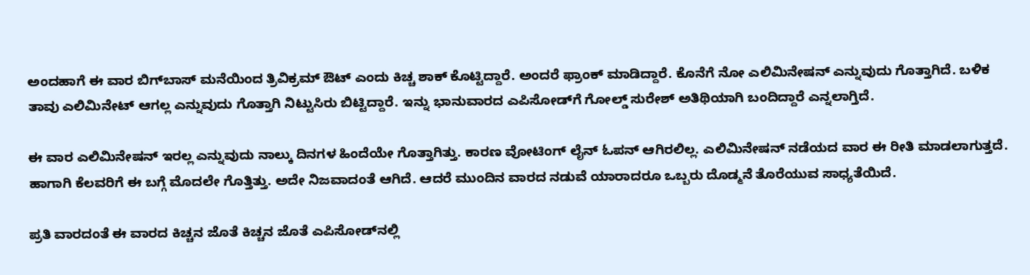ಅಂದಹಾಗೆ ಈ ವಾರ ಬಿಗ್‌ಬಾಸ್ ಮನೆಯಿಂದ ತ್ರಿವಿಕ್ರಮ್ ಔಟ್ ಎಂದು ಕಿಚ್ಚ ಶಾಕ್ ಕೊಟ್ಟಿದ್ದಾರೆ. ಅಂದರೆ ಫ್ರಾಂಕ್ ಮಾಡಿದ್ದಾರೆ. ಕೊನೆಗೆ ನೋ ಎಲಿಮಿನೇಷನ್ ಎನ್ನುವುದು ಗೊತ್ತಾಗಿದೆ. ಬಳಿಕ ತಾವು ಎಲಿಮಿನೇಟ್ ಆಗಲ್ಲ ಎನ್ನುವುದು ಗೊತ್ತಾಗಿ ನಿಟ್ಟುಸಿರು ಬಿಟ್ಟಿದ್ದಾರೆ. ಇನ್ನು ಭಾನುವಾರದ ಎಪಿಸೋಡ್‌ಗೆ ಗೋಲ್ಡ್ ಸುರೇಶ್ ಅತಿಥಿಯಾಗಿ ಬಂದಿದ್ದಾರೆ ಎನ್ನಲಾಗ್ತಿದೆ.

ಈ ವಾರ ಎಲಿಮಿನೇಷನ್ ಇರಲ್ಲ ಎನ್ನುವುದು ನಾಲ್ಕು ದಿನಗಳ ಹಿಂದೆಯೇ ಗೊತ್ತಾಗಿತ್ತು. ಕಾರಣ ವೋಟಿಂಗ್ ಲೈನ್ ಓಪನ್ ಆಗಿರಲಿಲ್ಲ. ಎಲಿಮಿನೇಷನ್ ನಡೆಯದ ವಾರ ಈ ರೀತಿ ಮಾಡಲಾಗುತ್ತದೆ. ಹಾಗಾಗಿ ಕೆಲವರಿಗೆ ಈ ಬಗ್ಗೆ ಮೊದಲೇ ಗೊತ್ತಿತ್ತು. ಅದೇ ನಿಜವಾದಂತೆ ಆಗಿದೆ. ಆದರೆ ಮುಂದಿನ ವಾರದ ನಡುವೆ ಯಾರಾದರೂ ಒಬ್ಬರು ದೊಡ್ಮನೆ ತೊರೆಯುವ ಸಾಧ್ಯತೆಯಿದೆ.

ಪ್ರತಿ ವಾರದಂತೆ ಈ ವಾರದ ಕಿಚ್ಚನ ಜೊತೆ ಕಿಚ್ಚನ ಜೊತೆ ಎಪಿಸೋಡ್‌ನಲ್ಲಿ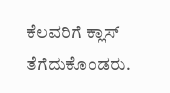ಕೆಲವರಿಗೆ ಕ್ಲಾಸ್ ತೆಗೆದುಕೊಂಡರು.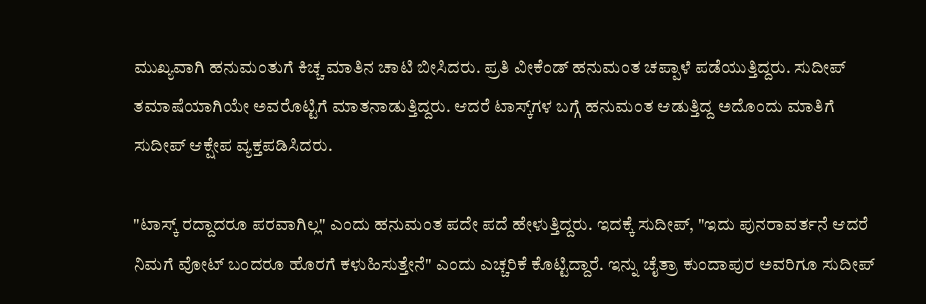ಮುಖ್ಯವಾಗಿ ಹನುಮಂತುಗೆ ಕಿಚ್ಚ ಮಾತಿನ ಚಾಟಿ ಬೀಸಿದರು. ಪ್ರತಿ ವೀಕೆಂಡ್ ಹನುಮಂತ ಚಪ್ಪಾಳೆ ಪಡೆಯುತ್ತಿದ್ದರು. ಸುದೀಪ್ ತಮಾಷೆಯಾಗಿಯೇ ಅವರೊಟ್ಟಿಗೆ ಮಾತನಾಡುತ್ತಿದ್ದರು. ಆದರೆ ಟಾಸ್ಕ್‌ಗಳ ಬಗ್ಗೆ ಹನುಮಂತ ಆಡುತ್ತಿದ್ದ ಅದೊಂದು ಮಾತಿಗೆ ಸುದೀಪ್ ಆಕ್ಷೇಪ ವ್ಯಕ್ತಪಡಿಸಿದರು.

"ಟಾಸ್ಕ್ ರದ್ದಾದರೂ ಪರವಾಗಿಲ್ಲ" ಎಂದು ಹನುಮಂತ ಪದೇ ಪದೆ ಹೇಳುತ್ತಿದ್ದರು. ಇದಕ್ಕೆ ಸುದೀಪ್, "ಇದು ಪುನರಾವರ್ತನೆ ಆದರೆ ನಿಮಗೆ ವೋಟ್ ಬಂದರೂ ಹೊರಗೆ ಕಳುಹಿಸುತ್ತೇನೆ" ಎಂದು ಎಚ್ಚರಿಕೆ ಕೊಟ್ಟಿದ್ದಾರೆ. ಇನ್ನು ಚೈತ್ರಾ ಕುಂದಾಪುರ ಅವರಿಗೂ ಸುದೀಪ್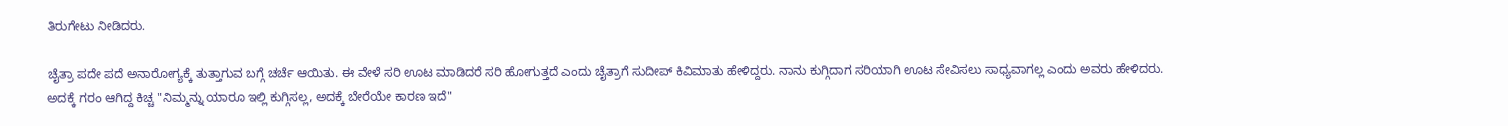ತಿರುಗೇಟು ನೀಡಿದರು.

ಚೈತ್ರಾ ಪದೇ ಪದೆ ಅನಾರೋಗ್ಯಕ್ಕೆ ತುತ್ತಾಗುವ ಬಗ್ಗೆ ಚರ್ಚೆ ಆಯಿತು. ಈ ವೇಳೆ ಸರಿ ಊಟ ಮಾಡಿದರೆ ಸರಿ ಹೋಗುತ್ತದೆ ಎಂದು ಚೈತ್ರಾಗೆ ಸುದೀಪ್ ಕಿವಿಮಾತು ಹೇಳಿದ್ದರು. ನಾನು ಕುಗ್ಗಿದಾಗ ಸರಿಯಾಗಿ ಊಟ ಸೇವಿಸಲು ಸಾಧ್ಯವಾಗಲ್ಲ ಎಂದು ಅವರು ಹೇಳಿದರು. ಅದಕ್ಕೆ ಗರಂ ಆಗಿದ್ದ ಕಿಚ್ಚ "ನಿಮ್ಮನ್ನು ಯಾರೂ ಇಲ್ಲಿ ಕುಗ್ಗಿಸಲ್ಲ, ಅದಕ್ಕೆ ಬೇರೆಯೇ ಕಾರಣ ಇದೆ"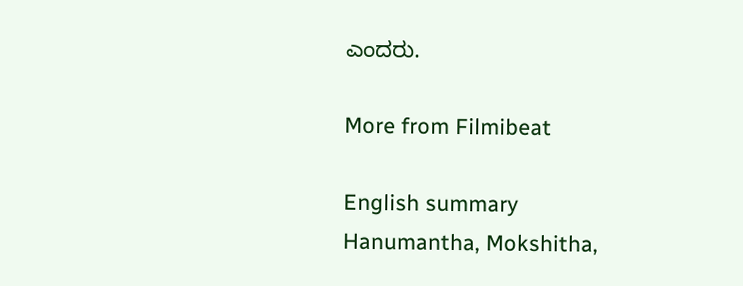ಎಂದರು.

More from Filmibeat

English summary
Hanumantha, Mokshitha,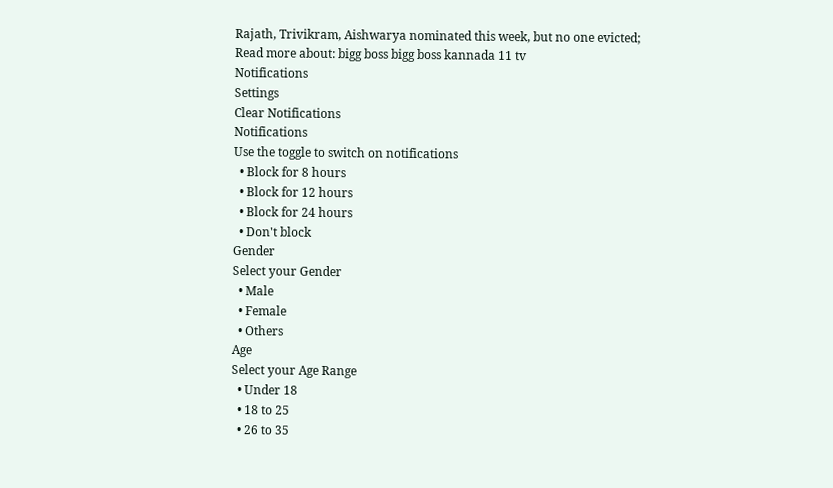Rajath, Trivikram, Aishwarya nominated this week, but no one evicted;
Read more about: bigg boss bigg boss kannada 11 tv
Notifications
Settings
Clear Notifications
Notifications
Use the toggle to switch on notifications
  • Block for 8 hours
  • Block for 12 hours
  • Block for 24 hours
  • Don't block
Gender
Select your Gender
  • Male
  • Female
  • Others
Age
Select your Age Range
  • Under 18
  • 18 to 25
  • 26 to 35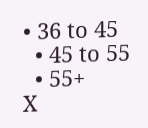• 36 to 45
  • 45 to 55
  • 55+
X